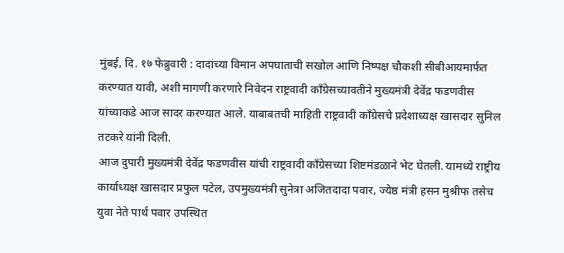मुंबई, दि. १७ फेब्रुवारी : दादांच्या विमान अपघाताची सखोल आणि निष्पक्ष चौकशी सीबीआयमार्फत करण्यात यावी, अशी मागणी करणारे निवेदन राष्ट्रवादी काँग्रेसच्यावतीने मुख्यमंत्री देवेंद्र फडणवीस यांच्याकडे आज सादर करण्यात आले. याबाबतची माहिती राष्ट्रवादी काँग्रेसचे प्रदेशाध्यक्ष खासदार सुनिल तटकरे यांनी दिली.
आज दुपारी मुख्यमंत्री देवेंद्र फडणवीस यांची राष्ट्रवादी काँग्रेसच्या शिष्टमंडळाने भेट घेतली. यामध्ये राष्ट्रीय कार्याध्यक्ष खासदार प्रफुल पटेल, उपमुख्यमंत्री सुनेत्रा अजितदादा पवार, ज्येष्ठ मंत्री हसन मुश्रीफ तसेच युवा नेते पार्थ पवार उपस्थित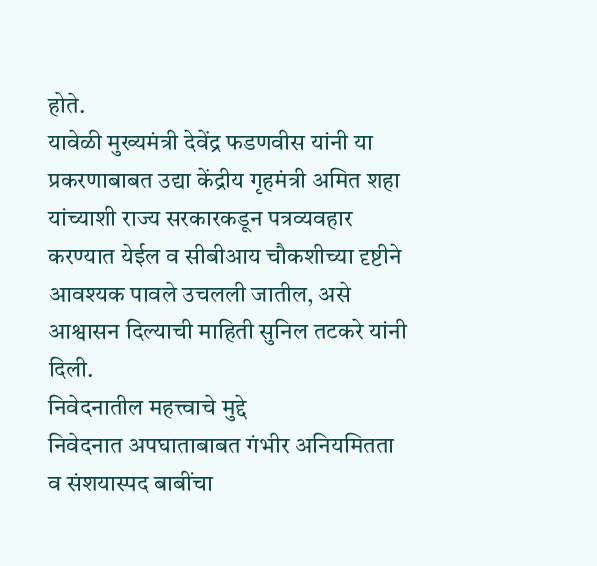होते.
यावेळी मुख्यमंत्री देवेंद्र फडणवीस यांनी या प्रकरणाबाबत उद्या केंद्रीय गृहमंत्री अमित शहा यांच्याशी राज्य सरकारकडून पत्रव्यवहार करण्यात येईल व सीबीआय चौकशीच्या दृष्टीने आवश्यक पावले उचलली जातील, असे आश्वासन दिल्याची माहिती सुनिल तटकरे यांनी दिली.
निवेदनातील महत्त्वाचे मुद्दे
निवेदनात अपघाताबाबत गंभीर अनियमितता व संशयास्पद बाबींचा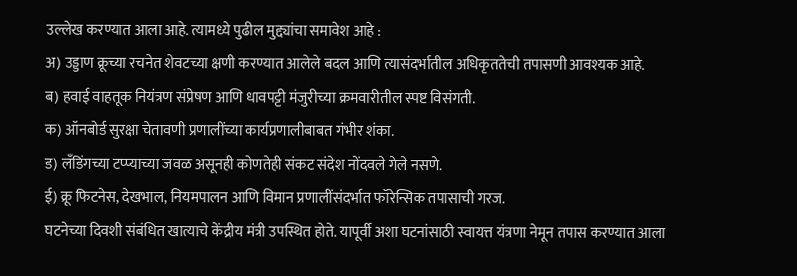उल्लेख करण्यात आला आहे. त्यामध्ये पुढील मुद्द्यांचा समावेश आहे :
अ) उड्डाण क्रूच्या रचनेत शेवटच्या क्षणी करण्यात आलेले बदल आणि त्यासंदर्भातील अधिकृततेची तपासणी आवश्यक आहे.
ब) हवाई वाहतूक नियंत्रण संप्रेषण आणि धावपट्टी मंजुरीच्या क्रमवारीतील स्पष्ट विसंगती.
क) ऑनबोर्ड सुरक्षा चेतावणी प्रणालींच्या कार्यप्रणालीबाबत गंभीर शंका.
ड) लँडिंगच्या टप्प्याच्या जवळ असूनही कोणतेही संकट संदेश नोंदवले गेले नसणे.
ई) क्रू फिटनेस, देखभाल, नियमपालन आणि विमान प्रणालींसंदर्भात फॉरेन्सिक तपासाची गरज.
घटनेच्या दिवशी संबंधित खात्याचे केंद्रीय मंत्री उपस्थित होते. यापूर्वी अशा घटनांसाठी स्वायत्त यंत्रणा नेमून तपास करण्यात आला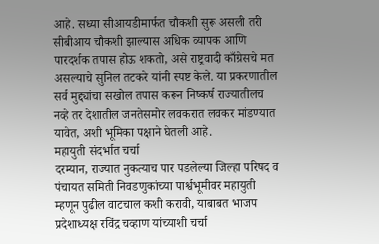आहे. सध्या सीआयडीमार्फत चौकशी सुरू असली तरी सीबीआय चौकशी झाल्यास अधिक व्यापक आणि पारदर्शक तपास होऊ शकतो, असे राष्ट्रवादी काँग्रेसचे मत असल्याचे सुनिल तटकरे यांनी स्पष्ट केले. या प्रकरणातील सर्व मुद्द्यांचा सखोल तपास करून निष्कर्ष राज्यातीलच नव्हे तर देशातील जनतेसमोर लवकरात लवकर मांडण्यात यावेत, अशी भूमिका पक्षाने घेतली आहे.
महायुती संदर्भात चर्चा
दरम्यान, राज्यात नुकत्याच पार पडलेल्या जिल्हा परिषद व पंचायत समिती निवडणुकांच्या पार्श्वभूमीवर महायुती म्हणून पुढील वाटचाल कशी करावी, याबाबत भाजप प्रदेशाध्यक्ष रविंद्र चव्हाण यांच्याशी चर्चा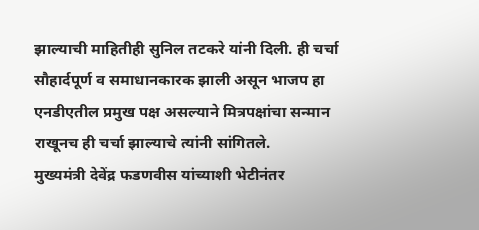झाल्याची माहितीही सुनिल तटकरे यांनी दिली. ही चर्चा सौहार्दपूर्ण व समाधानकारक झाली असून भाजप हा एनडीएतील प्रमुख पक्ष असल्याने मित्रपक्षांचा सन्मान राखूनच ही चर्चा झाल्याचे त्यांनी सांगितले.
मुख्यमंत्री देवेंद्र फडणवीस यांच्याशी भेटीनंतर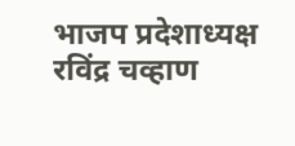भाजप प्रदेशाध्यक्ष रविंद्र चव्हाण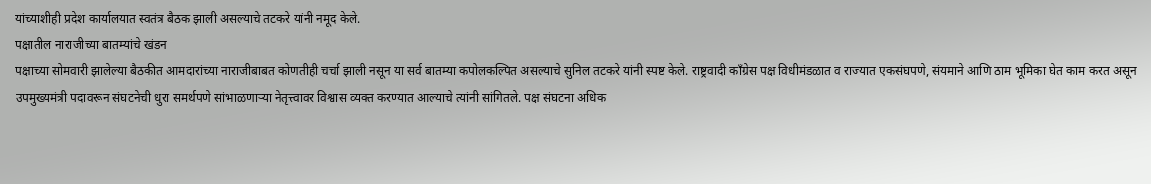यांच्याशीही प्रदेश कार्यालयात स्वतंत्र बैठक झाली असल्याचे तटकरे यांनी नमूद केले.
पक्षातील नाराजीच्या बातम्यांचे खंडन
पक्षाच्या सोमवारी झालेल्या बैठकीत आमदारांच्या नाराजीबाबत कोणतीही चर्चा झाली नसून या सर्व बातम्या कपोलकल्पित असल्याचे सुनिल तटकरे यांनी स्पष्ट केले. राष्ट्रवादी काँग्रेस पक्ष विधीमंडळात व राज्यात एकसंघपणे, संयमाने आणि ठाम भूमिका घेत काम करत असून उपमुख्यमंत्री पदावरून संघटनेची धुरा समर्थपणे सांभाळणाऱ्या नेतृत्त्वावर विश्वास व्यक्त करण्यात आल्याचे त्यांनी सांगितले. पक्ष संघटना अधिक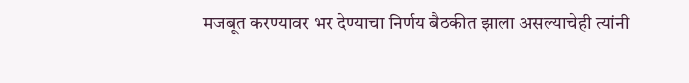मजबूत करण्यावर भर देण्याचा निर्णय बैठकीत झाला असल्याचेही त्यांनी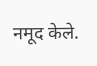नमूद केले.